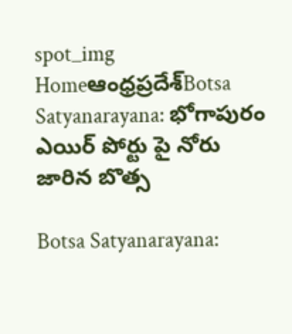spot_img
Homeఆంధ్రప్రదేశ్‌Botsa Satyanarayana: భోగాపురం ఎయిర్ పోర్టు పై నోరు జారిన బొత్స

Botsa Satyanarayana: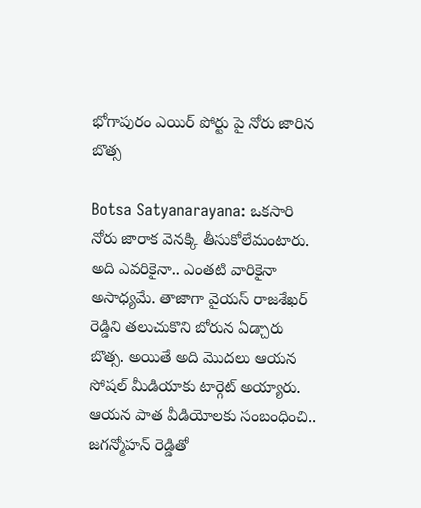భోగాపురం ఎయిర్ పోర్టు పై నోరు జారిన బొత్స

Botsa Satyanarayana: ఒకసారి నోరు జారాక వెనక్కి తీసుకోలేమంటారు. అది ఎవరికైనా.. ఎంతటి వారికైనా అసాధ్యమే. తాజాగా వైయస్ రాజశేఖర్ రెడ్డిని తలుచుకొని బోరున ఏడ్చారు బొత్స. అయితే అది మొదలు ఆయన సోషల్ మీడియాకు టార్గెట్ అయ్యారు. ఆయన పాత వీడియోలకు సంబంధించి.. జగన్మోహన్ రెడ్డితో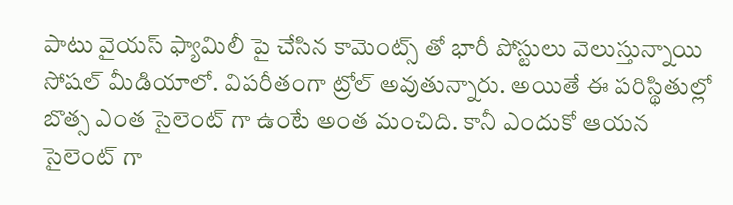పాటు వైయస్ ఫ్యామిలీ పై చేసిన కామెంట్స్ తో భారీ పోస్టులు వెలుస్తున్నాయి సోషల్ మీడియాలో. విపరీతంగా ట్రోల్ అవుతున్నారు. అయితే ఈ పరిస్థితుల్లో బొత్స ఎంత సైలెంట్ గా ఉంటే అంత మంచిది. కానీ ఎందుకో ఆయన సైలెంట్ గా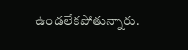ఉండలేకపోతున్నారు.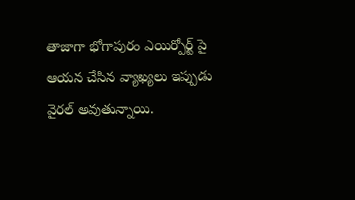తాజాగా భోగాపురం ఎయిర్పోర్ట్ పై ఆయన చేసిన వ్యాఖ్యలు ఇప్పుడు వైరల్ అవుతున్నాయి.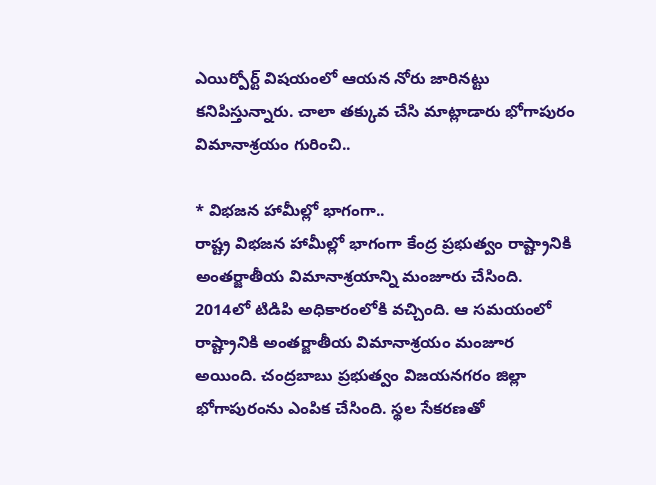ఎయిర్పోర్ట్ విషయంలో ఆయన నోరు జారినట్టు కనిపిస్తున్నారు. చాలా తక్కువ చేసి మాట్లాడారు భోగాపురం విమానాశ్రయం గురించి..

* విభజన హామీల్లో భాగంగా..
రాష్ట్ర విభజన హామీల్లో భాగంగా కేంద్ర ప్రభుత్వం రాష్ట్రానికి అంతర్జాతీయ విమానాశ్రయాన్ని మంజూరు చేసింది. 2014లో టిడిపి అధికారంలోకి వచ్చింది. ఆ సమయంలో రాష్ట్రానికి అంతర్జాతీయ విమానాశ్రయం మంజూర అయింది. చంద్రబాబు ప్రభుత్వం విజయనగరం జిల్లా భోగాపురంను ఎంపిక చేసింది. స్థల సేకరణతో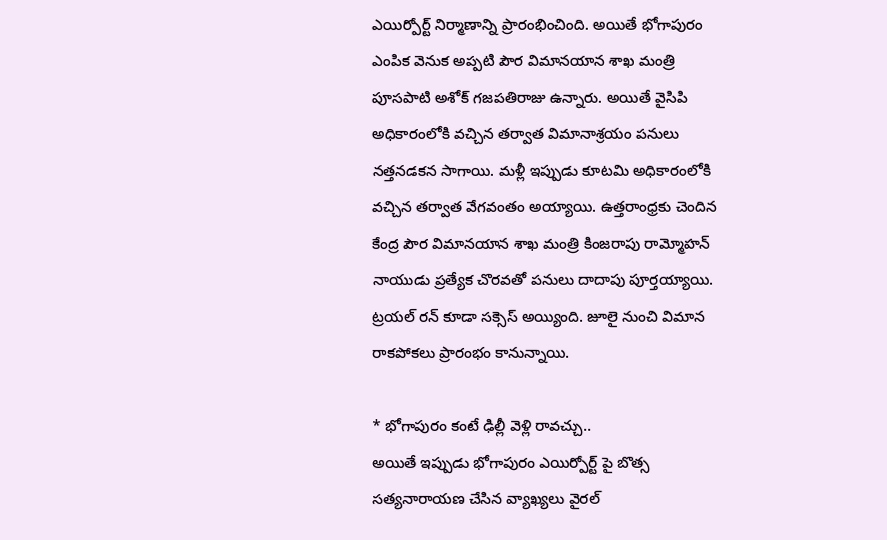ఎయిర్పోర్ట్ నిర్మాణాన్ని ప్రారంభించింది. అయితే భోగాపురం ఎంపిక వెనుక అప్పటి పౌర విమానయాన శాఖ మంత్రి పూసపాటి అశోక్ గజపతిరాజు ఉన్నారు. అయితే వైసిపి అధికారంలోకి వచ్చిన తర్వాత విమానాశ్రయం పనులు నత్తనడకన సాగాయి. మళ్లీ ఇప్పుడు కూటమి అధికారంలోకి వచ్చిన తర్వాత వేగవంతం అయ్యాయి. ఉత్తరాంధ్రకు చెందిన కేంద్ర పౌర విమానయాన శాఖ మంత్రి కింజరాపు రామ్మోహన్ నాయుడు ప్రత్యేక చొరవతో పనులు దాదాపు పూర్తయ్యాయి. ట్రయల్ రన్ కూడా సక్సెస్ అయ్యింది. జూలై నుంచి విమాన రాకపోకలు ప్రారంభం కానున్నాయి.

* భోగాపురం కంటే ఢిల్లీ వెళ్లి రావచ్చు..
అయితే ఇప్పుడు భోగాపురం ఎయిర్పోర్ట్ పై బొత్స సత్యనారాయణ చేసిన వ్యాఖ్యలు వైరల్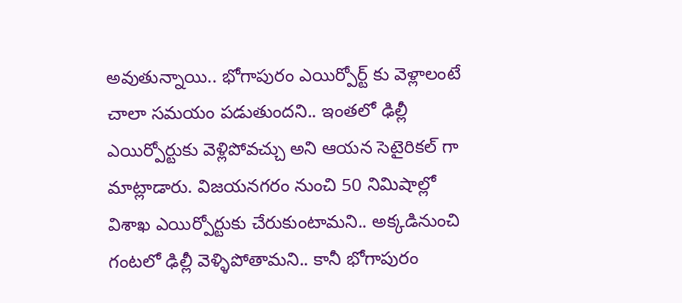అవుతున్నాయి.. భోగాపురం ఎయిర్పోర్ట్ కు వెళ్లాలంటే చాలా సమయం పడుతుందని.. ఇంతలో ఢిల్లీ ఎయిర్పోర్టుకు వెళ్లిపోవచ్చు అని ఆయన సెటైరికల్ గా మాట్లాడారు. విజయనగరం నుంచి 50 నిమిషాల్లో విశాఖ ఎయిర్పోర్టుకు చేరుకుంటామని.. అక్కడినుంచి గంటలో ఢిల్లీ వెళ్ళిపోతామని.. కానీ భోగాపురం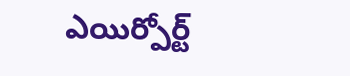ఎయిర్పోర్ట్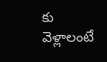కు వెళ్లాలంటే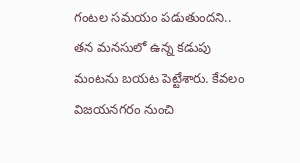గంటల సమయం పడుతుందని.. తన మనసులో ఉన్న కడుపు మంటను బయట పెట్టేశారు. కేవలం విజయనగరం నుంచి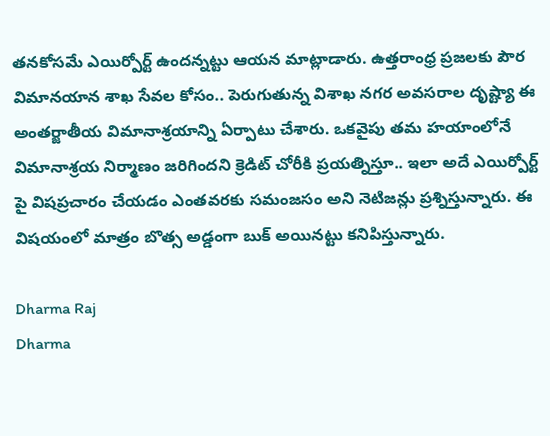తనకోసమే ఎయిర్పోర్ట్ ఉందన్నట్టు ఆయన మాట్లాడారు. ఉత్తరాంధ్ర ప్రజలకు పౌర విమానయాన శాఖ సేవల కోసం.. పెరుగుతున్న విశాఖ నగర అవసరాల దృష్ట్యా ఈ అంతర్జాతీయ విమానాశ్రయాన్ని ఏర్పాటు చేశారు. ఒకవైపు తమ హయాంలోనే విమానాశ్రయ నిర్మాణం జరిగిందని క్రెడిట్ చోరీకి ప్రయత్నిస్తూ.. ఇలా అదే ఎయిర్పోర్ట్ పై విషప్రచారం చేయడం ఎంతవరకు సమంజసం అని నెటిజన్లు ప్రశ్నిస్తున్నారు. ఈ విషయంలో మాత్రం బొత్స అడ్డంగా బుక్ అయినట్టు కనిపిస్తున్నారు.

Dharma Raj
Dharma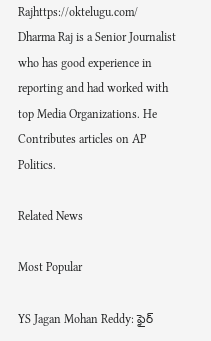Rajhttps://oktelugu.com/
Dharma Raj is a Senior Journalist who has good experience in reporting and had worked with top Media Organizations. He Contributes articles on AP Politics.

Related News

Most Popular

YS Jagan Mohan Reddy: ఫైర్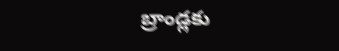బ్రాండ్లకు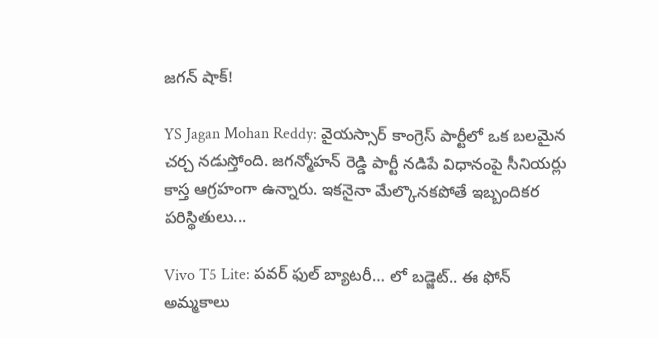జగన్ షాక్!

YS Jagan Mohan Reddy: వైయస్సార్ కాంగ్రెస్ పార్టీలో ఒక బలమైన చర్చ నడుస్తోంది. జగన్మోహన్ రెడ్డి పార్టీ నడిపే విధానంపై సీనియర్లు కాస్త ఆగ్రహంగా ఉన్నారు. ఇకనైనా మేల్కొనకపోతే ఇబ్బందికర పరిస్థితులు...

Vivo T5 Lite: పవర్ ఫుల్ బ్యాటరీ… లో బడ్జెట్.. ఈ ఫోన్ అమ్మకాలు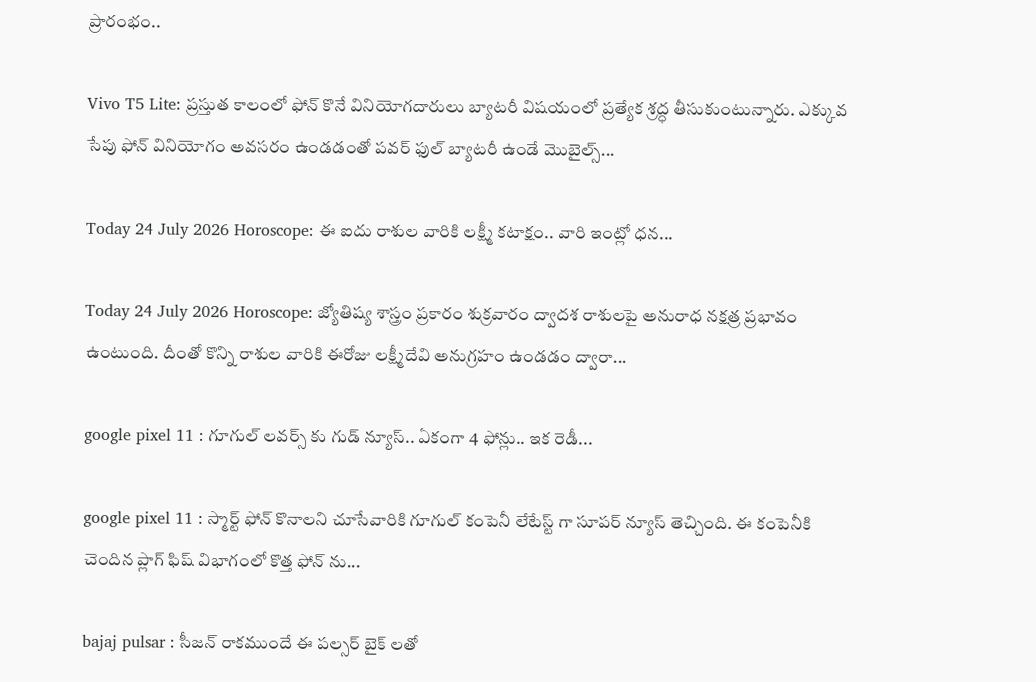ప్రారంభం..

Vivo T5 Lite: ప్రస్తుత కాలంలో ఫోన్ కొనే వినియోగదారులు బ్యాటరీ విషయంలో ప్రత్యేక శ్రద్ధ తీసుకుంటున్నారు. ఎక్కువ సేపు ఫోన్ వినియోగం అవసరం ఉండడంతో పవర్ ఫుల్ బ్యాటరీ ఉండే మొబైల్స్...

Today 24 July 2026 Horoscope: ఈ ఐదు రాశుల వారికి లక్ష్మీ కటాక్షం.. వారి ఇంట్లో ధన...

Today 24 July 2026 Horoscope: జ్యోతిష్య శాస్త్రం ప్రకారం శుక్రవారం ద్వాదశ రాశులపై అనురాధ నక్షత్ర ప్రభావం ఉంటుంది. దీంతో కొన్ని రాశుల వారికి ఈరోజు లక్ష్మీదేవి అనుగ్రహం ఉండడం ద్వారా...

google pixel 11 : గూగుల్ లవర్స్ కు గుడ్ న్యూస్.. ఏకంగా 4 ఫోన్లు.. ఇక రెడీ...

google pixel 11 : స్మార్ట్ ఫోన్ కొనాలని చూసేవారికి గూగుల్ కంపెనీ లేటేస్ట్ గా సూపర్ న్యూస్ తెచ్చింది. ఈ కంపెనీకి చెందిన ప్లాగ్ ఫిష్ విభాగంలో కొత్త ఫోన్ ను...

bajaj pulsar : సీజన్ రాకముందే ఈ పల్సర్ బైక్ లతో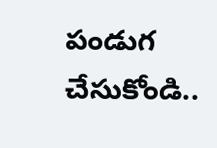పండుగ చేసుకోండి..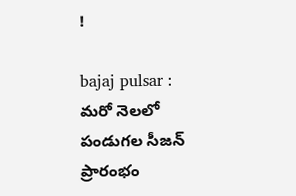!

bajaj pulsar : మరో నెలలో పండుగల సీజన్ ప్రారంభం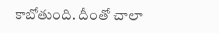కాబోతుంది. దీంతో చాలా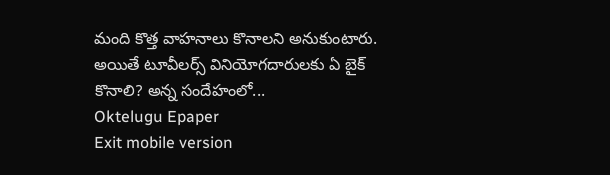మంది కొత్త వాహనాలు కొనాలని అనుకుంటారు. అయితే టూవీలర్స్ వినియోగదారులకు ఏ బైక్ కొనాలి? అన్న సందేహంలో...
Oktelugu Epaper
Exit mobile version